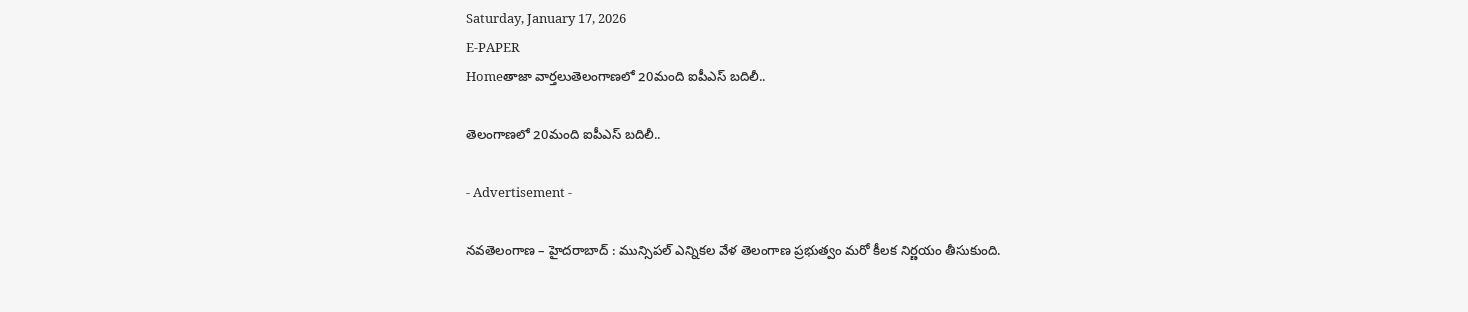Saturday, January 17, 2026
E-PAPER
Homeతాజా వార్తలుతెలంగాణలో 20మంది ఐపీఎస్ బదిలీ..

తెలంగాణలో 20మంది ఐపీఎస్ బదిలీ..

- Advertisement -

నవతెలంగాణ – హైదరాబాద్ : మున్సిపల్ ఎన్నికల వేళ తెలంగాణ ప్రభుత్వం మరో కీలక నిర్ణయం తీసుకుంది.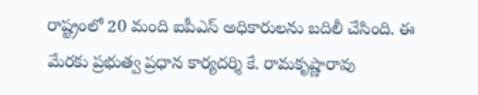రాష్ట్రంలో 20 మంది ఐపీఎస్‌ అధికారులను బదిలీ చేసింది. ఈ మేరకు ప్రభుత్వ ప్రధాన కార్యదర్శి కే. రామకృష్ణారావు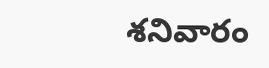శనివారం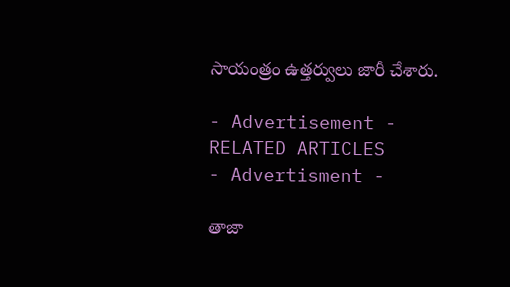సాయంత్రం ఉత్తర్వులు జారీ చేశారు.

- Advertisement -
RELATED ARTICLES
- Advertisment -

తాజా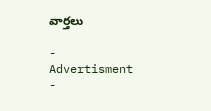వార్తలు

- Advertisment -